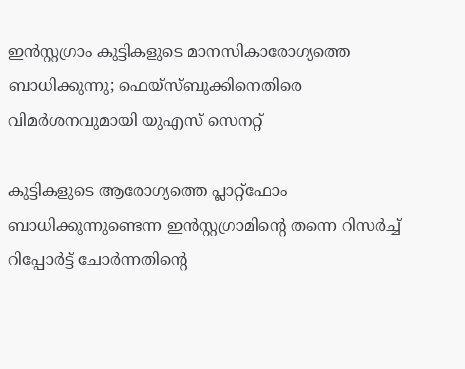ഇന്‍സ്റ്റഗ്രാം കുട്ടികളുടെ മാനസികാരോഗ്യത്തെ ബാധിക്കുന്നു; ഫെയ്‌സ്ബുക്കിനെതിരെ വിമര്‍ശനവുമായി യുഎസ് സെനറ്റ്

കുട്ടികളുടെ ആരോഗ്യത്തെ പ്ലാറ്റ്ഫോം ബാധിക്കുന്നുണ്ടെന്ന ഇന്‍സ്റ്റഗ്രാമിന്റെ തന്നെ റിസര്‍ച്ച് റിപ്പോര്‍ട്ട് ചോര്‍ന്നതിന്റെ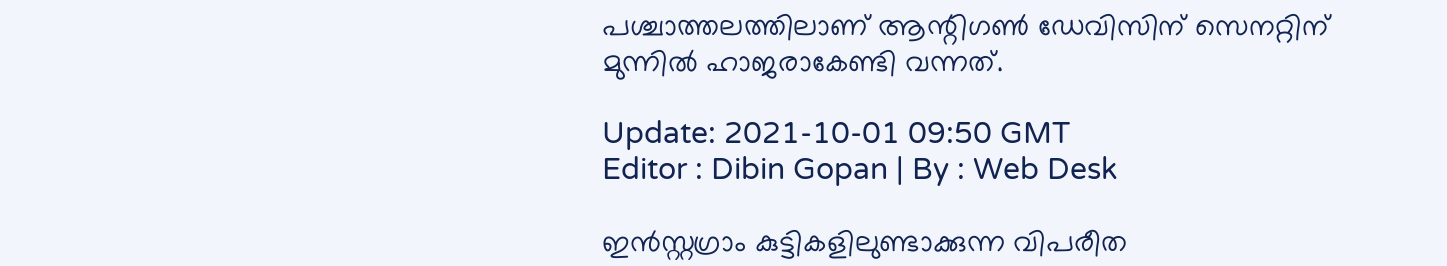പശ്ചാത്തലത്തിലാണ് ആന്റിഗണ്‍ ഡേവിസിന് സെനറ്റിന് മുന്നില്‍ ഹാജരാകേണ്ടി വന്നത്.

Update: 2021-10-01 09:50 GMT
Editor : Dibin Gopan | By : Web Desk

ഇന്‍സ്റ്റഗ്രാം കുട്ടികളിലുണ്ടാക്കുന്ന വിപരീത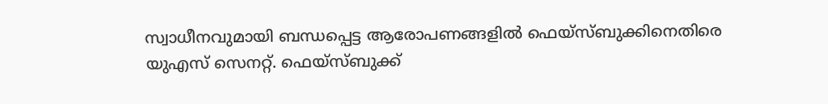സ്വാധീനവുമായി ബന്ധപ്പെട്ട ആരോപണങ്ങളില്‍ ഫെയ്സ്ബുക്കിനെതിരെ യുഎസ് സെനറ്റ്. ഫെയ്സ്ബുക്ക്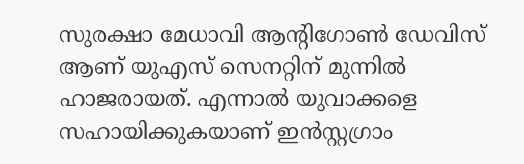സുരക്ഷാ മേധാവി ആന്റിഗോണ്‍ ഡേവിസ് ആണ് യുഎസ് സെനറ്റിന് മുന്നില്‍ ഹാജരായത്. എന്നാല്‍ യുവാക്കളെ സഹായിക്കുകയാണ് ഇന്‍സ്റ്റഗ്രാം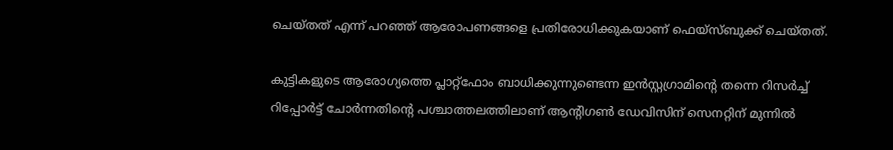ചെയ്തത് എന്ന് പറഞ്ഞ് ആരോപണങ്ങളെ പ്രതിരോധിക്കുകയാണ് ഫെയ്സ്ബുക്ക് ചെയ്തത്.

കുട്ടികളുടെ ആരോഗ്യത്തെ പ്ലാറ്റ്ഫോം ബാധിക്കുന്നുണ്ടെന്ന ഇന്‍സ്റ്റഗ്രാമിന്റെ തന്നെ റിസര്‍ച്ച് റിപ്പോര്‍ട്ട് ചോര്‍ന്നതിന്റെ പശ്ചാത്തലത്തിലാണ് ആന്റിഗണ്‍ ഡേവിസിന് സെനറ്റിന് മുന്നില്‍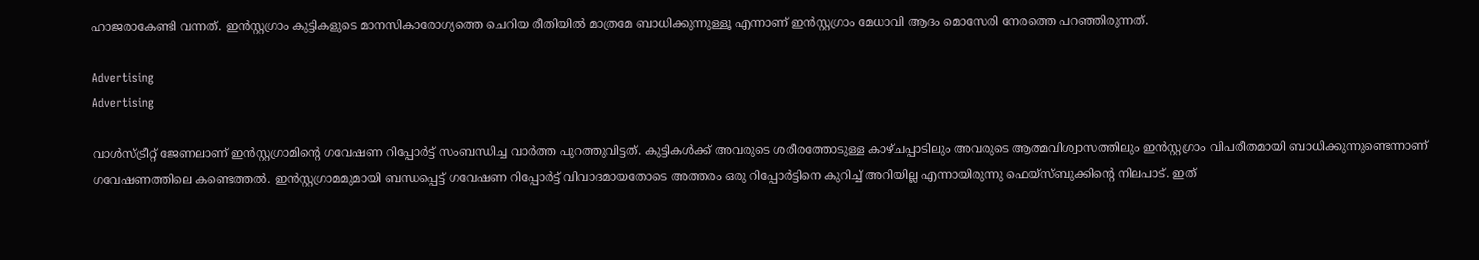ഹാജരാകേണ്ടി വന്നത്. ഇന്‍സ്റ്റഗ്രാം കുട്ടികളുടെ മാനസികാരോഗ്യത്തെ ചെറിയ രീതിയില്‍ മാത്രമേ ബാധിക്കുന്നുള്ളൂ എന്നാണ് ഇന്‍സ്റ്റഗ്രാം മേധാവി ആദം മൊസേരി നേരത്തെ പറഞ്ഞിരുന്നത്.

Advertising
Advertising

വാള്‍സ്ട്രീറ്റ് ജേണലാണ് ഇന്‍സ്റ്റഗ്രാമിന്റെ ഗവേഷണ റിപ്പോര്‍ട്ട് സംബന്ധിച്ച വാര്‍ത്ത പുറത്തുവിട്ടത്. കുട്ടികള്‍ക്ക് അവരുടെ ശരീരത്തോടുള്ള കാഴ്ചപ്പാടിലും അവരുടെ ആത്മവിശ്വാസത്തിലും ഇന്‍സ്റ്റഗ്രാം വിപരീതമായി ബാധിക്കുന്നുണ്ടെന്നാണ് ഗവേഷണത്തിലെ കണ്ടെത്തല്‍. ഇന്‍സ്റ്റഗ്രാമമുമായി ബന്ധപ്പെട്ട് ഗവേഷണ റിപ്പോര്‍ട്ട് വിവാദമായതോടെ അത്തരം ഒരു റിപ്പോര്‍ട്ടിനെ കുറിച്ച് അറിയില്ല എന്നായിരുന്നു ഫെയ്സ്ബുക്കിന്റെ നിലപാട്. ഇത്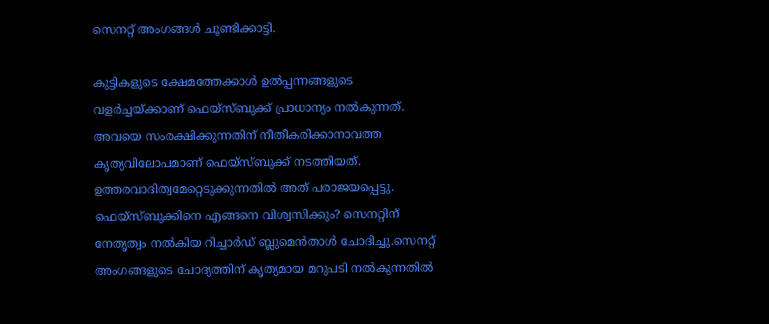സെനറ്റ് അംഗങ്ങള്‍ ചൂണ്ടിക്കാട്ടി.

കുട്ടികളുടെ ക്ഷേമത്തേക്കാള്‍ ഉല്‍പ്പന്നങ്ങളുടെ വളര്‍ച്ചയ്ക്കാണ് ഫെയ്സ്ബുക്ക് പ്രാധാന്യം നല്‍കുന്നത്. അവയെ സംരക്ഷിക്കുന്നതിന് നീതീകരിക്കാനാവത്ത കൃത്യവിലോപമാണ് ഫെയ്സ്ബുക്ക് നടത്തിയത്. ഉത്തരവാദിത്വമേറ്റെടുക്കുന്നതില്‍ അത് പരാജയപ്പെട്ടു. ഫെയ്സ്ബുക്കിനെ എങ്ങനെ വിശ്വസിക്കും? സെനറ്റിന് നേതൃത്വം നല്‍കിയ റിച്ചാര്‍ഡ് ബ്ലുമെന്‍താള്‍ ചോദിച്ചു.സെനറ്റ് അംഗങ്ങളുടെ ചോദ്യത്തിന് കൃത്യമായ മറുപടി നല്‍കുന്നതില്‍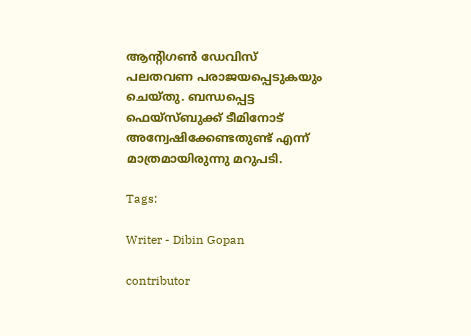ആന്റിഗണ്‍ ഡേവിസ് പലതവണ പരാജയപ്പെടുകയും ചെയ്തു. ബന്ധപ്പെട്ട ഫെയ്സ്ബുക്ക് ടീമിനോട് അന്വേഷിക്കേണ്ടതുണ്ട് എന്ന് മാത്രമായിരുന്നു മറുപടി.

Tags:

Writer - Dibin Gopan

contributor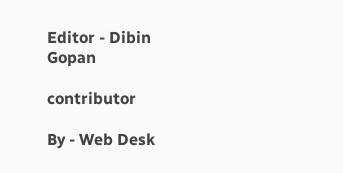Editor - Dibin Gopan

contributor

By - Web Desk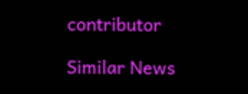contributor

Similar News